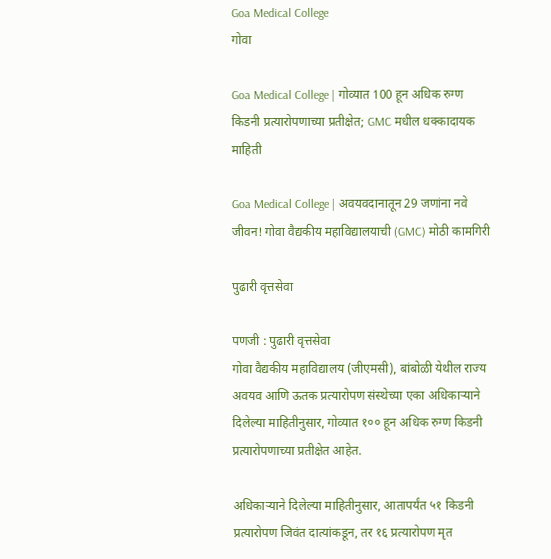Goa Medical College
गोवा

Goa Medical College | गोव्यात 100 हून अधिक रुग्ण किडनी प्रत्यारोपणाच्या प्रतीक्षेत; GMC मधील धक्कादायक माहिती

Goa Medical College | अवयवदानातून 29 जणांना नवे जीवन! गोवा वैद्यकीय महाविद्यालयाची (GMC) मोठी कामगिरी

पुढारी वृत्तसेवा

पणजी : पुढारी वृत्तसेवा
गोवा वैद्यकीय महाविद्यालय (जीएमसी), बांबोळी येथील राज्य अवयव आणि ऊतक प्रत्यारोपण संस्थेच्या एका अधिकाऱ्याने दिलेल्या माहितीनुसार, गोव्यात १०० हून अधिक रुग्ण किडनी प्रत्यारोपणाच्या प्रतीक्षेत आहेत.

अधिकाऱ्याने दिलेल्या माहितीनुसार, आतापर्यंत ५१ किडनी प्रत्यारोपण जिवंत दात्यांकडून, तर १६ प्रत्यारोपण मृत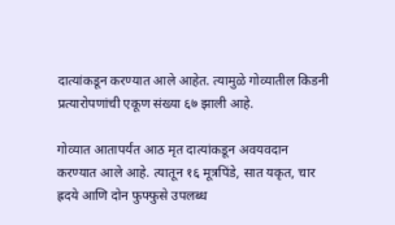दात्यांकडून करण्यात आले आहेत. त्यामुळे गोव्यातील किडनी प्रत्यारोपणांची एकूण संख्या ६७ झाली आहे.

गोव्यात आतापर्यंत आठ मृत दात्यांकडून अवयवदान करण्यात आले आहे. त्यातून १६ मूत्रपिंडे, सात यकृत, चार ह्रदये आणि दोन फुफ्फुसे उपलब्ध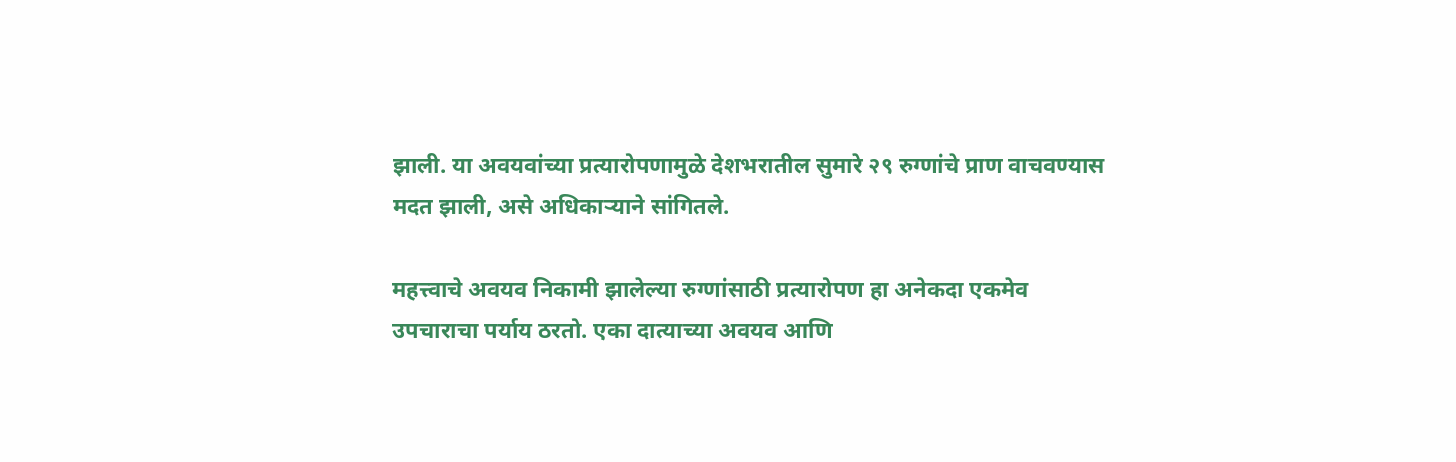झाली. या अवयवांच्या प्रत्यारोपणामुळे देशभरातील सुमारे २९ रुग्णांचे प्राण वाचवण्यास मदत झाली, असे अधिकाऱ्याने सांगितले.

महत्त्वाचे अवयव निकामी झालेल्या रुग्णांसाठी प्रत्यारोपण हा अनेकदा एकमेव उपचाराचा पर्याय ठरतो. एका दात्याच्या अवयव आणि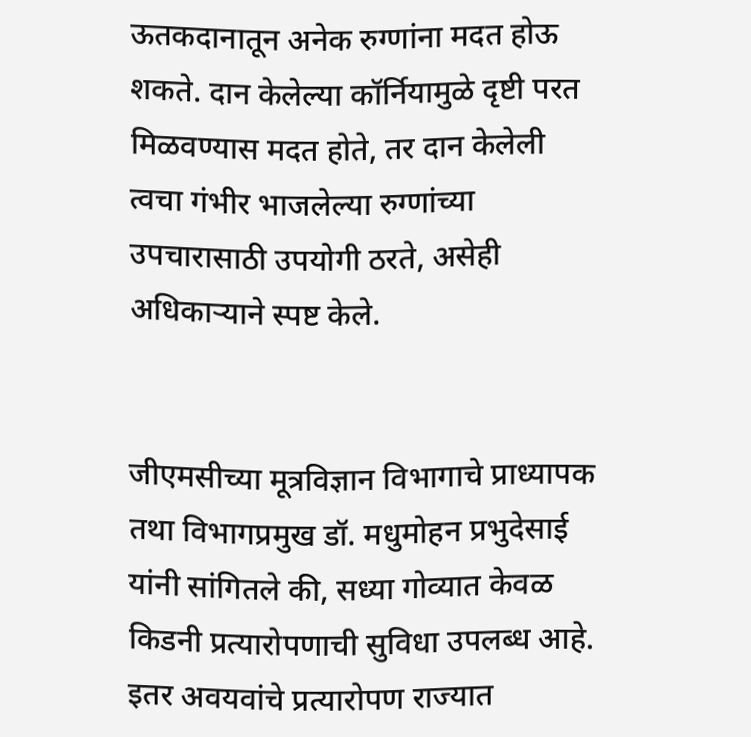ऊतकदानातून अनेक रुग्णांना मदत होऊ शकते. दान केलेल्या कॉर्नियामुळे दृष्टी परत मिळवण्यास मदत होते, तर दान केलेली त्वचा गंभीर भाजलेल्या रुग्णांच्या उपचारासाठी उपयोगी ठरते, असेही अधिकाऱ्याने स्पष्ट केले.


जीएमसीच्या मूत्रविज्ञान विभागाचे प्राध्यापक तथा विभागप्रमुख डॉ. मधुमोहन प्रभुदेसाई यांनी सांगितले की, सध्या गोव्यात केवळ किडनी प्रत्यारोपणाची सुविधा उपलब्ध आहे. इतर अवयवांचे प्रत्यारोपण राज्यात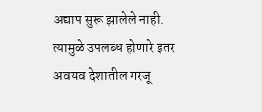अद्याप सुरू झालेले नाही. त्यामुळे उपलब्ध होणारे इतर अवयव देशातील गरजू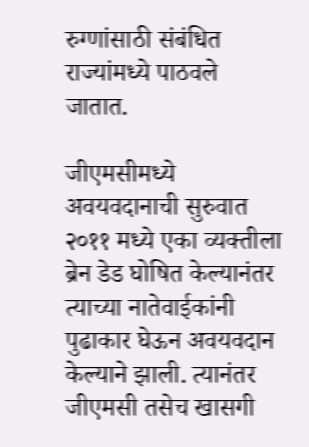रुग्णांसाठी संबंधित राज्यांमध्ये पाठवले जातात.

जीएमसीमध्ये अवयवदानाची सुरुवात २०११ मध्ये एका व्यक्तीला ब्रेन डेड घोषित केल्यानंतर त्याच्या नातेवाईकांनी पुढाकार घेऊन अवयवदान केल्याने झाली. त्यानंतर जीएमसी तसेच खासगी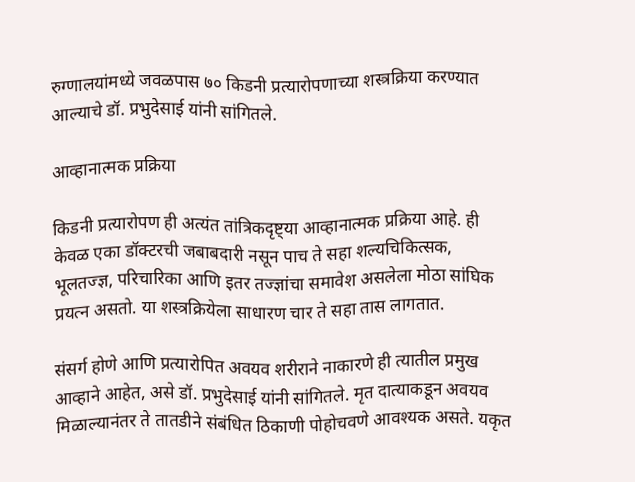रुग्णालयांमध्ये जवळपास ७० किडनी प्रत्यारोपणाच्या शस्त्रक्रिया करण्यात आल्याचे डॉ. प्रभुदेसाई यांनी सांगितले.

आव्हानात्मक प्रक्रिया

किडनी प्रत्यारोपण ही अत्यंत तांत्रिकदृष्ट्या आव्हानात्मक प्रक्रिया आहे. ही केवळ एका डॉक्टरची जबाबदारी नसून पाच ते सहा शल्यचिकित्सक, भूलतज्ज्ञ, परिचारिका आणि इतर तज्ज्ञांचा समावेश असलेला मोठा सांघिक प्रयत्न असतो. या शस्त्रक्रियेला साधारण चार ते सहा तास लागतात.

संसर्ग होणे आणि प्रत्यारोपित अवयव शरीराने नाकारणे ही त्यातील प्रमुख आव्हाने आहेत, असे डॉ. प्रभुदेसाई यांनी सांगितले. मृत दात्याकडून अवयव मिळाल्यानंतर ते तातडीने संबंधित ठिकाणी पोहोचवणे आवश्यक असते. यकृत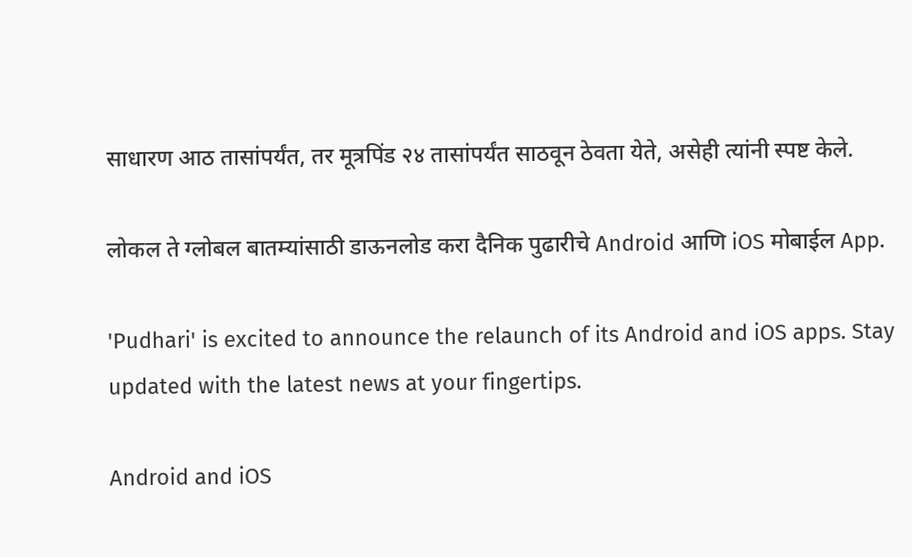साधारण आठ तासांपर्यंत, तर मूत्रपिंड २४ तासांपर्यंत साठवून ठेवता येते, असेही त्यांनी स्पष्ट केले.

लोकल ते ग्लोबल बातम्यांसाठी डाऊनलोड करा दैनिक पुढारीचे Android आणि iOS मोबाईल App.

'Pudhari' is excited to announce the relaunch of its Android and iOS apps. Stay updated with the latest news at your fingertips.

Android and iOS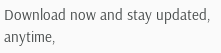Download now and stay updated, anytime,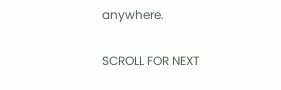anywhere.

SCROLL FOR NEXT